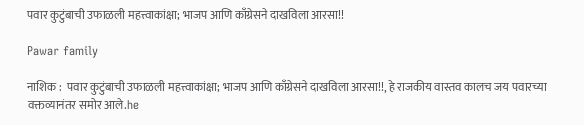पवार कुटुंबाची उफाळली महत्त्वाकांक्षा; भाजप आणि काँग्रेसने दाखविला आरसा!!

Pawar family

नाशिक :  पवार कुटुंबाची उफाळली महत्त्वाकांक्षा; भाजप आणि काँग्रेसने दाखविला आरसा!!, हे राजकीय वास्तव कालच जय पवारच्या वक्तव्यानंतर समोर आले.he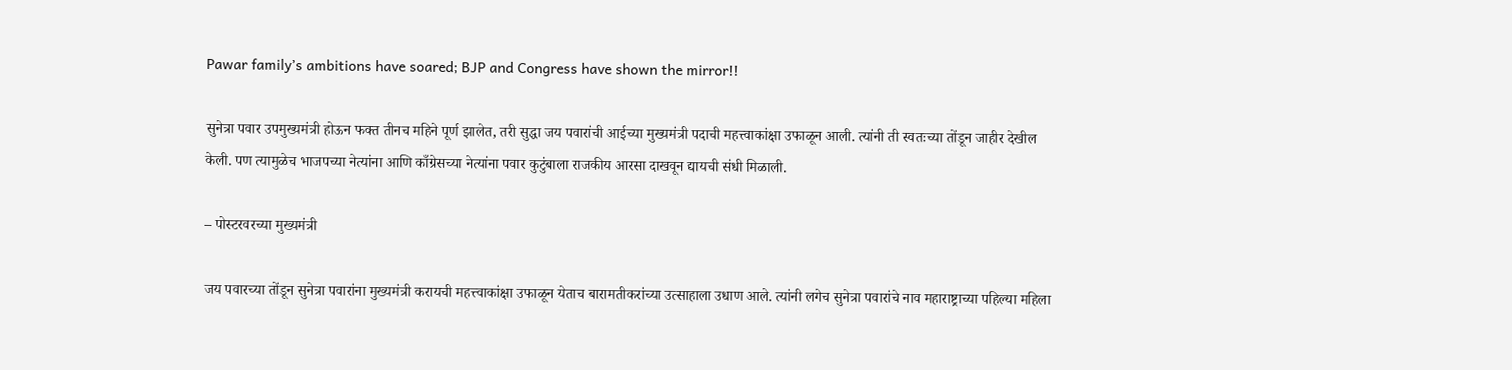Pawar family’s ambitions have soared; BJP and Congress have shown the mirror!!

सुनेत्रा पवार उपमुख्यमंत्री होऊन फक्त तीनच महिने पूर्ण झालेत, तरी सुद्धा जय पवारांची आईच्या मुख्यमंत्री पदाची महत्त्वाकांक्षा उफाळून आली. त्यांनी ती स्वतःच्या तोंडून जाहीर देखील केली. पण त्यामुळेच भाजपच्या नेत्यांना आणि काँग्रेसच्या नेत्यांना पवार कुटुंबाला राजकीय आरसा दाखवून द्यायची संधी मिळाली.

– पोस्टरवरच्या मुख्यमंत्री

जय पवारच्या तोंडून सुनेत्रा पवारांना मुख्यमंत्री करायची महत्त्वाकांक्षा उफाळून येताच बारामतीकरांच्या उत्साहाला उधाण आले. त्यांनी लगेच सुनेत्रा पवारांचे नाव महाराष्ट्राच्या पहिल्या महिला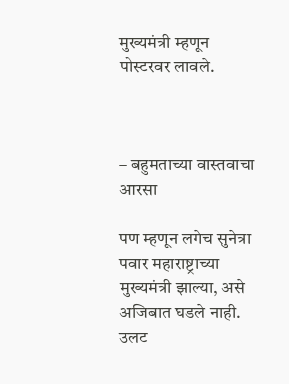मुख्यमंत्री म्हणून पोस्टरवर लावले.



– बहुमताच्या वास्तवाचा आरसा

पण म्हणून लगेच सुनेत्रा पवार महाराष्ट्राच्या मुख्यमंत्री झाल्या, असे अजिबात घडले नाही. उलट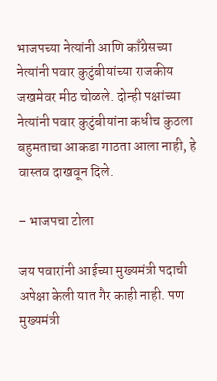भाजपच्या नेत्यांनी आणि काँग्रेसच्या नेत्यांनी पवार कुटुंबीयांच्या राजकीय जखमेवर मीठ चोळले. दोन्ही पक्षांच्या नेत्यांनी पवार कुटुंबीयांना कधीच कुठला बहुमताचा आकडा गाठता आला नाही, हे वास्तव दाखवून दिले.

– भाजपचा टोला

जय पवारांनी आईच्या मुख्यमंत्री पदाची अपेक्षा केली यात गैर काही नाही. पण मुख्यमंत्री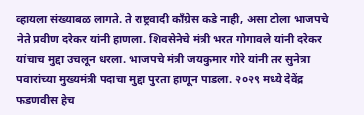व्हायला संख्याबळ लागते. ते राष्ट्रवादी काँग्रेस कडे नाही, असा टोला भाजपचे नेते प्रवीण दरेकर यांनी हाणला. शिवसेनेचे मंत्री भरत गोगावले यांनी दरेकर यांचाच मुद्दा उचलून धरला. भाजपचे मंत्री जयकुमार गोरे यांनी तर सुनेत्रा पवारांच्या मुख्यमंत्री पदाचा मुद्दा पुरता हाणून पाडला. २०२९ मध्ये देवेंद्र फडणवीस हेच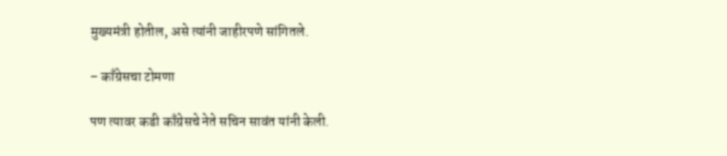मुख्यमंत्री होतील, असे त्यांनी जाहीरपणे सांगितले.

– काँग्रेसचा टोमणा

पण त्यावर कडी काँग्रेसचे नेते सचिन सावंत यांनी केली.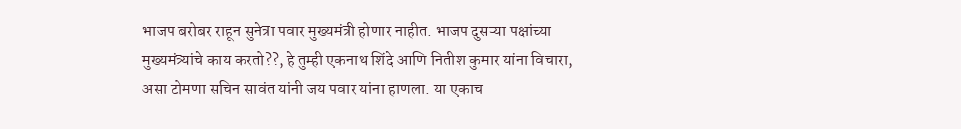भाजप बरोबर राहून सुनेत्रा पवार मुख्यमंत्री होणार नाहीत. भाजप दुसऱ्या पक्षांच्या मुख्यमंत्र्यांचे काय करतो??, हे तुम्ही एकनाथ शिंदे आणि नितीश कुमार यांना विचारा, असा टोमणा सचिन सावंत यांनी जय पवार यांना हाणला. या एकाच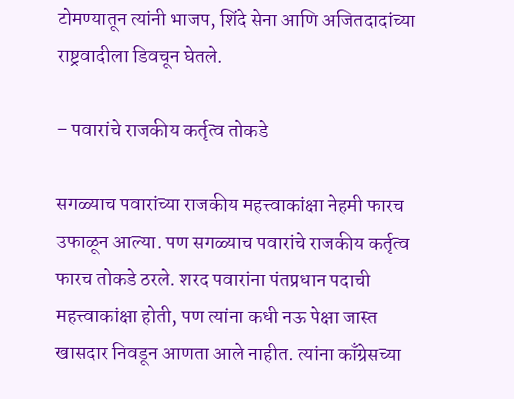टोमण्यातून त्यांनी भाजप, शिंदे सेना आणि अजितदादांच्या राष्ट्रवादीला डिवचून घेतले.

– पवारांचे राजकीय कर्तृत्व तोकडे

सगळ्याच पवारांच्या राजकीय महत्त्वाकांक्षा नेहमी फारच उफाळून आल्या. पण सगळ्याच पवारांचे राजकीय कर्तृत्व फारच तोकडे ठरले. शरद पवारांना पंतप्रधान पदाची महत्त्वाकांक्षा होती, पण त्यांना कधी नऊ पेक्षा जास्त खासदार निवडून आणता आले नाहीत. त्यांना काँग्रेसच्या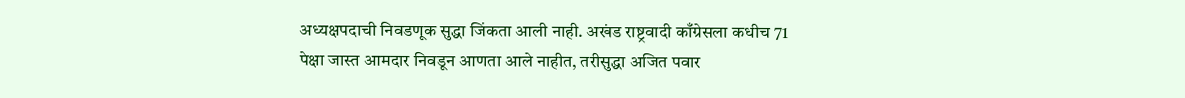अध्यक्षपदाची निवडणूक सुद्धा जिंकता आली नाही. अखंड राष्ट्रवादी काँग्रेसला कधीच 71 पेक्षा जास्त आमदार निवडून आणता आले नाहीत, तरीसुद्धा अजित पवार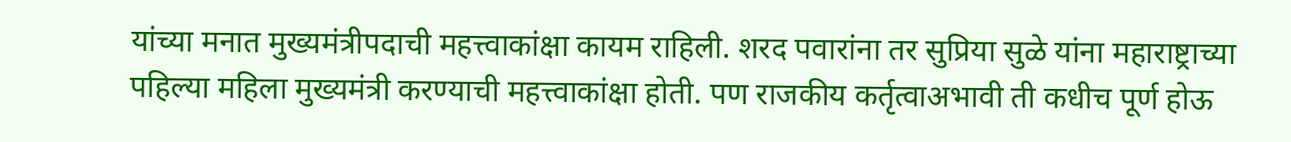यांच्या मनात मुख्यमंत्रीपदाची महत्त्वाकांक्षा कायम राहिली. शरद पवारांना तर सुप्रिया सुळे यांना महाराष्ट्राच्या पहिल्या महिला मुख्यमंत्री करण्याची महत्त्वाकांक्षा होती. पण राजकीय कर्तृत्वाअभावी ती कधीच पूर्ण होऊ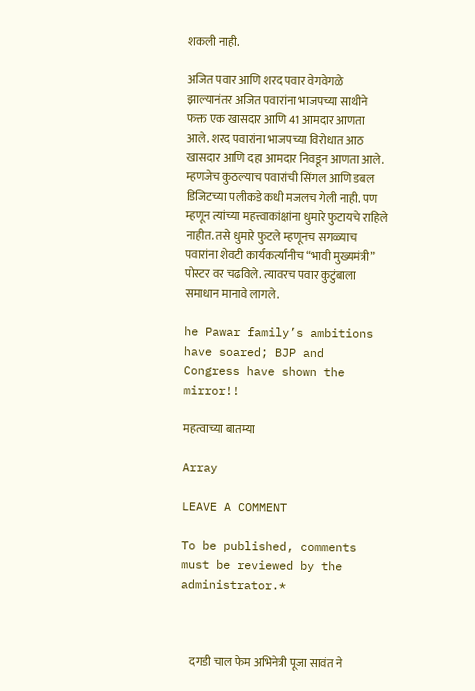शकली नाही.

अजित पवार आणि शरद पवार वेगवेगळे झाल्यानंतर अजित पवारांना भाजपच्या साथीने फक्त एक खासदार आणि 41 आमदार आणता आले. शरद पवारांना भाजपच्या विरोधात आठ खासदार आणि दहा आमदार निवडून आणता आले. म्हणजेच कुठल्याच पवारांची सिंगल आणि डबल डिजिटच्या पलीकडे कधी मजलच गेली नाही. पण म्हणून त्यांच्या महत्त्वाकांक्षांना धुमारे फुटायचे राहिले नाहीत. तसे धुमारे फुटले म्हणूनच सगळ्याच पवारांना शेवटी कार्यकर्त्यांनीच “भावी मुख्यमंत्री” पोस्टर वर चढविले. त्यावरच पवार कुटुंबाला समाधान मानावे लागले.

he Pawar family’s ambitions have soared; BJP and Congress have shown the mirror!!

महत्वाच्या बातम्या

Array

LEAVE A COMMENT

To be published, comments must be reviewed by the administrator.*



    दगडी चाल फेम अभिनेत्री पूजा सावंत ने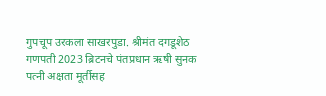गुपचूप उरकला साखरपुडा. श्रीमंत दगडूशेठ गणपती 2023 ब्रिटनचे पंतप्रधान ऋषी सुनक पत्नी अक्षता मूर्तीसह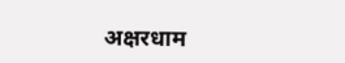अक्षरधाम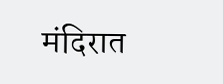मंदिरात